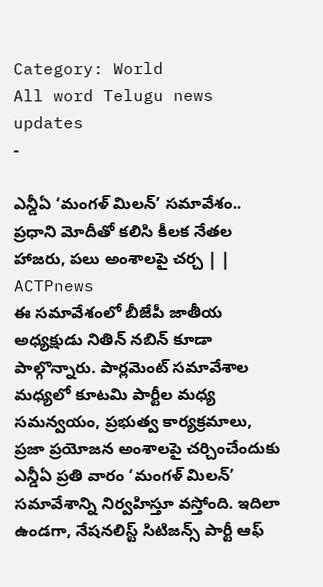Category: World
All word Telugu news updates
-

ఎన్డీఏ ‘మంగళ్ మిలన్’ సమావేశం.. ప్రధాని మోదీతో కలిసి కీలక నేతల హాజరు, పలు అంశాలపై చర్చ | | ACTPnews
ఈ సమావేశంలో బీజేపీ జాతీయ అధ్యక్షుడు నితిన్ నబిన్ కూడా పాల్గొన్నారు. పార్లమెంట్ సమావేశాల మధ్యలో కూటమి పార్టీల మధ్య సమన్వయం, ప్రభుత్వ కార్యక్రమాలు, ప్రజా ప్రయోజన అంశాలపై చర్చించేందుకు ఎన్డీఏ ప్రతి వారం ‘మంగళ్ మిలన్’ సమావేశాన్ని నిర్వహిస్తూ వస్తోంది. ఇదిలా ఉండగా, నేషనలిస్ట్ సిటిజన్స్ పార్టీ ఆఫ్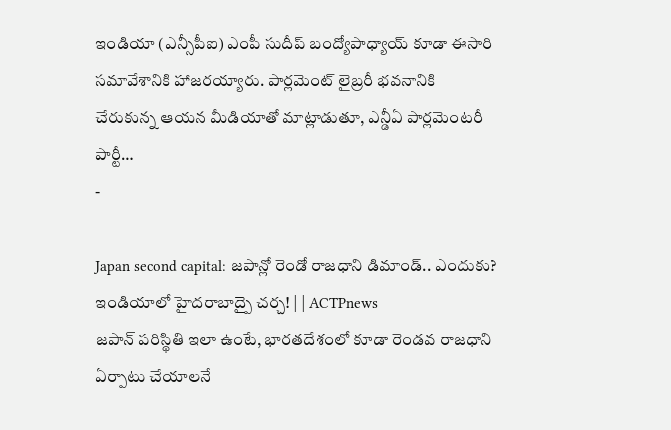ఇండియా (ఎన్సీపీఐ) ఎంపీ సుదీప్ బంద్యోపాధ్యాయ్ కూడా ఈసారి సమావేశానికి హాజరయ్యారు. పార్లమెంట్ లైబ్రరీ భవనానికి చేరుకున్న ఆయన మీడియాతో మాట్లాడుతూ, ఎన్డీఏ పార్లమెంటరీ పార్టీ…
-

Japan second capital: జపాన్లో రెండో రాజధాని డిమాండ్.. ఎందుకు? ఇండియాలో హైదరాబాద్పై చర్చ! | | ACTPnews
జపాన్ పరిస్థితి ఇలా ఉంటే, భారతదేశంలో కూడా రెండవ రాజధాని ఏర్పాటు చేయాలనే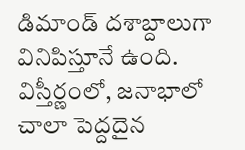డిమాండ్ దశాబ్దాలుగా వినిపిస్తూనే ఉంది. విస్తీర్ణంలో, జనాభాలో చాలా పెద్దదైన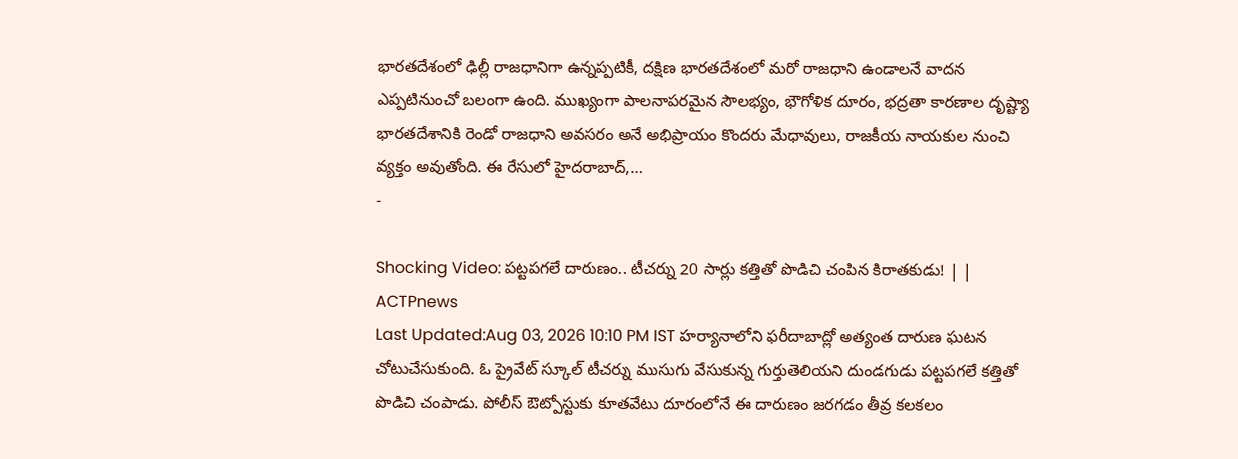భారతదేశంలో ఢిల్లీ రాజధానిగా ఉన్నప్పటికీ, దక్షిణ భారతదేశంలో మరో రాజధాని ఉండాలనే వాదన ఎప్పటినుంచో బలంగా ఉంది. ముఖ్యంగా పాలనాపరమైన సౌలభ్యం, భౌగోళిక దూరం, భద్రతా కారణాల దృష్ట్యా భారతదేశానికి రెండో రాజధాని అవసరం అనే అభిప్రాయం కొందరు మేధావులు, రాజకీయ నాయకుల నుంచి వ్యక్తం అవుతోంది. ఈ రేసులో హైదరాబాద్,…
-

Shocking Video: పట్టపగలే దారుణం.. టీచర్ను 20 సార్లు కత్తితో పొడిచి చంపిన కిరాతకుడు! | | ACTPnews
Last Updated:Aug 03, 2026 10:10 PM IST హర్యానాలోని ఫరీదాబాద్లో అత్యంత దారుణ ఘటన చోటుచేసుకుంది. ఓ ప్రైవేట్ స్కూల్ టీచర్ను ముసుగు వేసుకున్న గుర్తుతెలియని దుండగుడు పట్టపగలే కత్తితో పొడిచి చంపాడు. పోలీస్ ఔట్పోస్టుకు కూతవేటు దూరంలోనే ఈ దారుణం జరగడం తీవ్ర కలకలం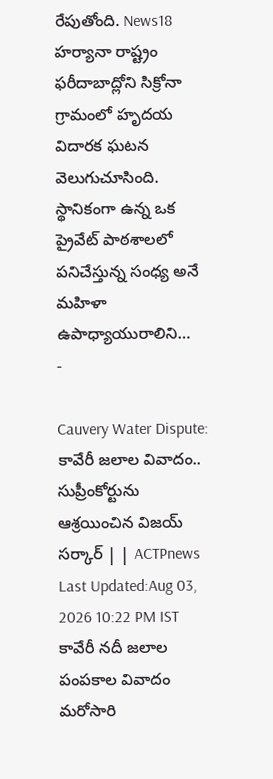రేపుతోంది. News18 హర్యానా రాష్ట్రం ఫరీదాబాద్లోని సిక్రోనా గ్రామంలో హృదయ విదారక ఘటన వెలుగుచూసింది. స్థానికంగా ఉన్న ఒక ప్రైవేట్ పాఠశాలలో పనిచేస్తున్న సంధ్య అనే మహిళా ఉపాధ్యాయురాలిని…
-

Cauvery Water Dispute: కావేరీ జలాల వివాదం.. సుప్రీంకోర్టును ఆశ్రయించిన విజయ్ సర్కార్ | | ACTPnews
Last Updated:Aug 03, 2026 10:22 PM IST కావేరీ నదీ జలాల పంపకాల వివాదం మరోసారి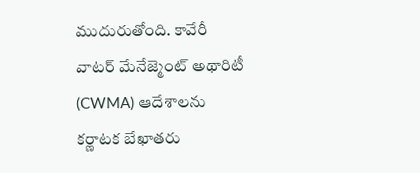ముదురుతోంది. కావేరీ వాటర్ మేనేజ్మెంట్ అథారిటీ (CWMA) ఆదేశాలను కర్ణాటక బేఖాతరు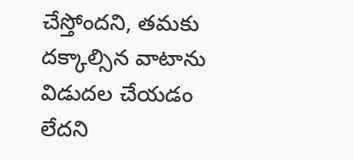చేస్తోందని, తమకు దక్కాల్సిన వాటాను విడుదల చేయడం లేదని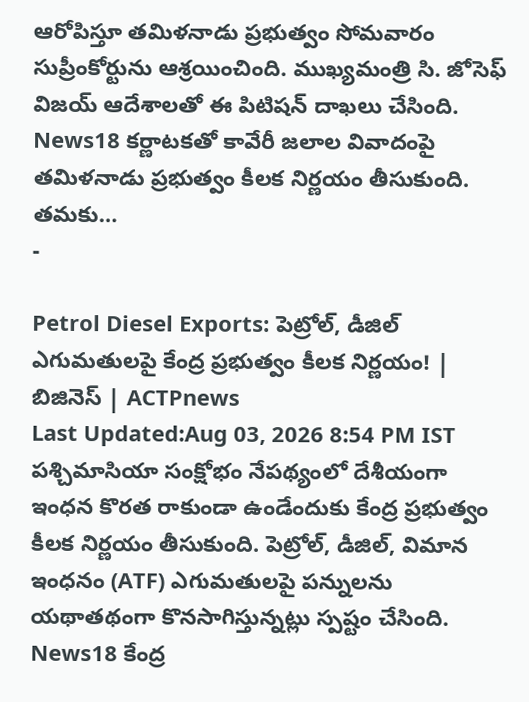ఆరోపిస్తూ తమిళనాడు ప్రభుత్వం సోమవారం సుప్రీంకోర్టును ఆశ్రయించింది. ముఖ్యమంత్రి సి. జోసెఫ్ విజయ్ ఆదేశాలతో ఈ పిటిషన్ దాఖలు చేసింది. News18 కర్ణాటకతో కావేరీ జలాల వివాదంపై తమిళనాడు ప్రభుత్వం కీలక నిర్ణయం తీసుకుంది. తమకు…
-

Petrol Diesel Exports: పెట్రోల్, డీజిల్ ఎగుమతులపై కేంద్ర ప్రభుత్వం కీలక నిర్ణయం! | బిజినెస్ | ACTPnews
Last Updated:Aug 03, 2026 8:54 PM IST పశ్చిమాసియా సంక్షోభం నేపథ్యంలో దేశీయంగా ఇంధన కొరత రాకుండా ఉండేందుకు కేంద్ర ప్రభుత్వం కీలక నిర్ణయం తీసుకుంది. పెట్రోల్, డీజిల్, విమాన ఇంధనం (ATF) ఎగుమతులపై పన్నులను యథాతథంగా కొనసాగిస్తున్నట్లు స్పష్టం చేసింది. News18 కేంద్ర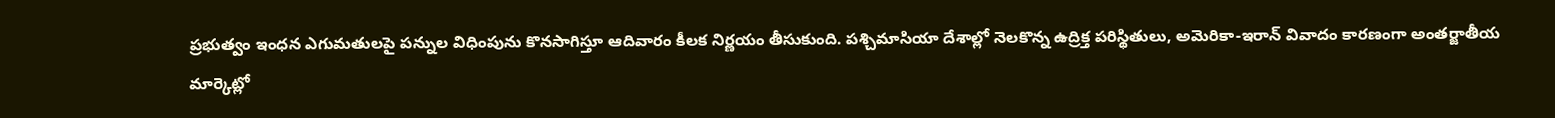ప్రభుత్వం ఇంధన ఎగుమతులపై పన్నుల విధింపును కొనసాగిస్తూ ఆదివారం కీలక నిర్ణయం తీసుకుంది. పశ్చిమాసియా దేశాల్లో నెలకొన్న ఉద్రిక్త పరిస్థితులు, అమెరికా-ఇరాన్ వివాదం కారణంగా అంతర్జాతీయ మార్కెట్లో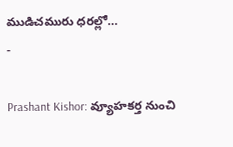ముడిచమురు ధరల్లో…
-

Prashant Kishor: వ్యూహకర్త నుంచి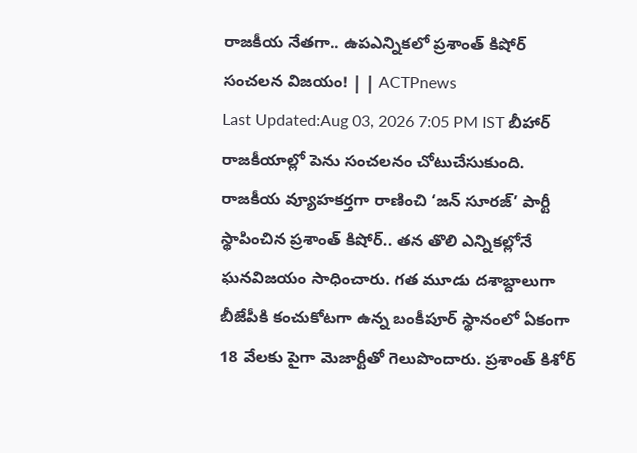రాజకీయ నేతగా.. ఉపఎన్నికలో ప్రశాంత్ కిషోర్ సంచలన విజయం! | | ACTPnews
Last Updated:Aug 03, 2026 7:05 PM IST బీహార్ రాజకీయాల్లో పెను సంచలనం చోటుచేసుకుంది. రాజకీయ వ్యూహకర్తగా రాణించి ‘జన్ సూరజ్’ పార్టీ స్థాపించిన ప్రశాంత్ కిషోర్.. తన తొలి ఎన్నికల్లోనే ఘనవిజయం సాధించారు. గత మూడు దశాబ్దాలుగా బీజేపీకి కంచుకోటగా ఉన్న బంకీపూర్ స్థానంలో ఏకంగా 18 వేలకు పైగా మెజార్టీతో గెలుపొందారు. ప్రశాంత్ కిశోర్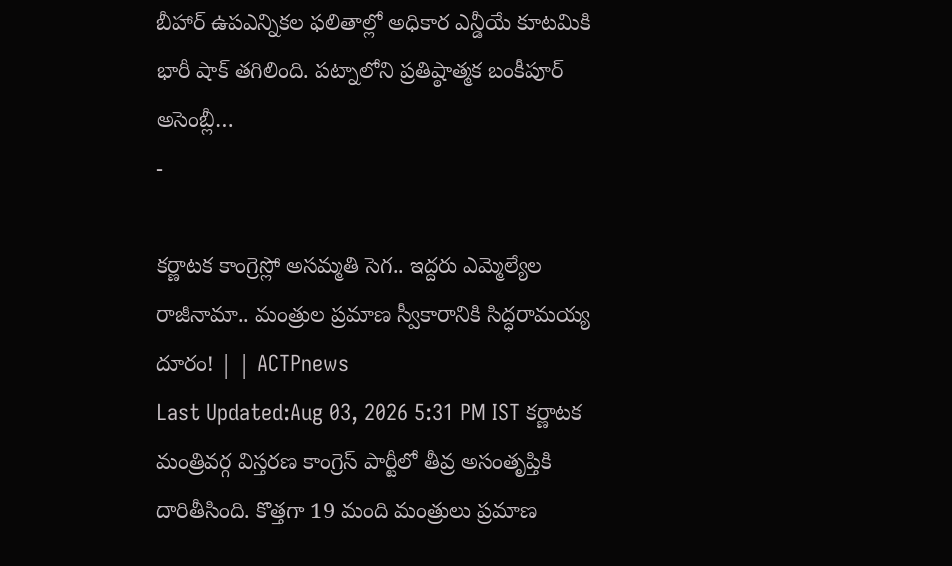బీహార్ ఉపఎన్నికల ఫలితాల్లో అధికార ఎన్డీయే కూటమికి భారీ షాక్ తగిలింది. పట్నాలోని ప్రతిష్ఠాత్మక బంకీపూర్ అసెంబ్లీ…
-

కర్ణాటక కాంగ్రెస్లో అసమ్మతి సెగ.. ఇద్దరు ఎమ్మెల్యేల రాజీనామా.. మంత్రుల ప్రమాణ స్వీకారానికి సిద్ధరామయ్య దూరం! | | ACTPnews
Last Updated:Aug 03, 2026 5:31 PM IST కర్ణాటక మంత్రివర్గ విస్తరణ కాంగ్రెస్ పార్టీలో తీవ్ర అసంతృప్తికి దారితీసింది. కొత్తగా 19 మంది మంత్రులు ప్రమాణ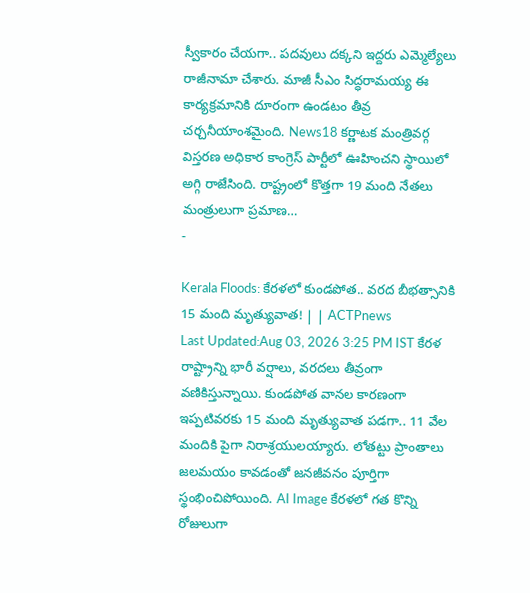స్వీకారం చేయగా.. పదవులు దక్కని ఇద్దరు ఎమ్మెల్యేలు రాజీనామా చేశారు. మాజీ సీఎం సిద్ధరామయ్య ఈ కార్యక్రమానికి దూరంగా ఉండటం తీవ్ర చర్చనీయాంశమైంది. News18 కర్ణాటక మంత్రివర్గ విస్తరణ అధికార కాంగ్రెస్ పార్టీలో ఊహించని స్థాయిలో అగ్గి రాజేసింది. రాష్ట్రంలో కొత్తగా 19 మంది నేతలు మంత్రులుగా ప్రమాణ…
-

Kerala Floods: కేరళలో కుండపోత.. వరద బీభత్సానికి 15 మంది మృత్యువాత! | | ACTPnews
Last Updated:Aug 03, 2026 3:25 PM IST కేరళ రాష్ట్రాన్ని భారీ వర్షాలు, వరదలు తీవ్రంగా వణికిస్తున్నాయి. కుండపోత వానల కారణంగా ఇప్పటివరకు 15 మంది మృత్యువాత పడగా.. 11 వేల మందికి పైగా నిరాశ్రయులయ్యారు. లోతట్టు ప్రాంతాలు జలమయం కావడంతో జనజీవనం పూర్తిగా స్థంభించిపోయింది. AI Image కేరళలో గత కొన్ని రోజులుగా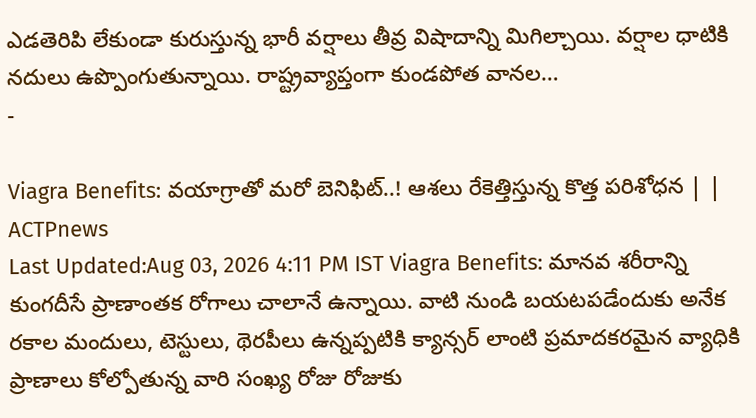ఎడతెరిపి లేకుండా కురుస్తున్న భారీ వర్షాలు తీవ్ర విషాదాన్ని మిగిల్చాయి. వర్షాల ధాటికి నదులు ఉప్పొంగుతున్నాయి. రాష్ట్రవ్యాప్తంగా కుండపోత వానల…
-

Viagra Benefits: వయాగ్రాతో మరో బెనిఫిట్..! ఆశలు రేకెత్తిస్తున్న కొత్త పరిశోధన | | ACTPnews
Last Updated:Aug 03, 2026 4:11 PM IST Viagra Benefits: మానవ శరీరాన్ని కుంగదీసే ప్రాణాంతక రోగాలు చాలానే ఉన్నాయి. వాటి నుండి బయటపడేందుకు అనేక రకాల మందులు, టెస్టులు, థెరపీలు ఉన్నప్పటికి క్యాన్సర్ లాంటి ప్రమాదకరమైన వ్యాధికి ప్రాణాలు కోల్పోతున్న వారి సంఖ్య రోజు రోజుకు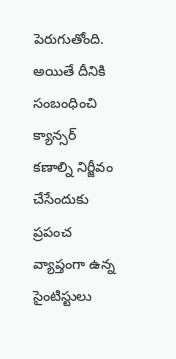పెరుగుతోంది. అయితే దీనికి సంబంధించి క్యాన్సర్ కణాల్ని నిర్జీవం చేసేందుకు ప్రపంచ వ్యాప్తంగా ఉన్న సైంటిస్టులు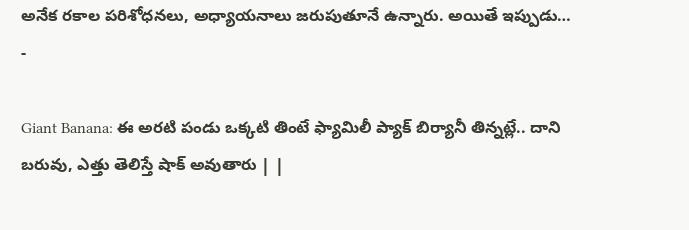అనేక రకాల పరిశోధనలు, అధ్యాయనాలు జరుపుతూనే ఉన్నారు. అయితే ఇప్పుడు…
-

Giant Banana: ఈ అరటి పండు ఒక్కటి తింటే ఫ్యామిలీ ప్యాక్ బిర్యానీ తిన్నట్లే.. దాని బరువు, ఎత్తు తెలిస్తే షాక్ అవుతారు | |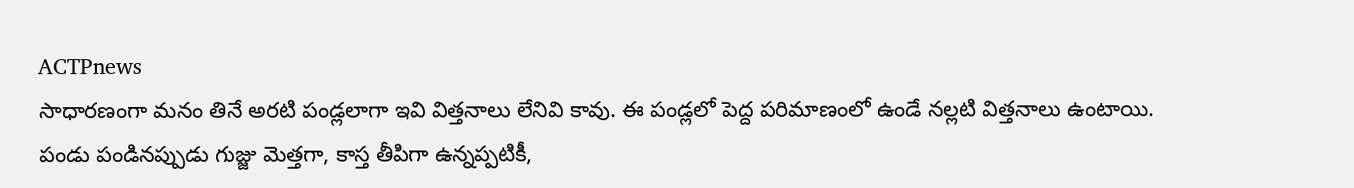ACTPnews
సాధారణంగా మనం తినే అరటి పండ్లలాగా ఇవి విత్తనాలు లేనివి కావు. ఈ పండ్లలో పెద్ద పరిమాణంలో ఉండే నల్లటి విత్తనాలు ఉంటాయి. పండు పండినప్పుడు గుజ్జు మెత్తగా, కాస్త తీపిగా ఉన్నప్పటికీ,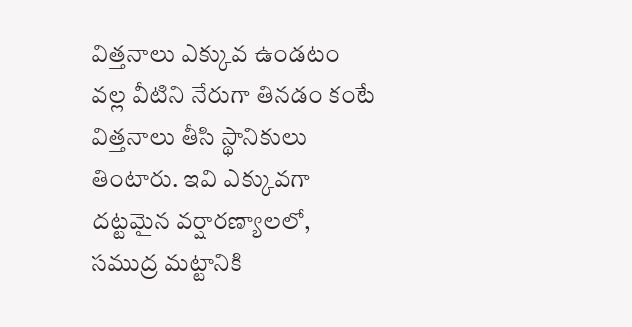విత్తనాలు ఎక్కువ ఉండటం వల్ల వీటిని నేరుగా తినడం కంటే విత్తనాలు తీసి స్థానికులు తింటారు. ఇవి ఎక్కువగా దట్టమైన వర్షారణ్యాలలో, సముద్ర మట్టానికి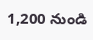1,200 నుండి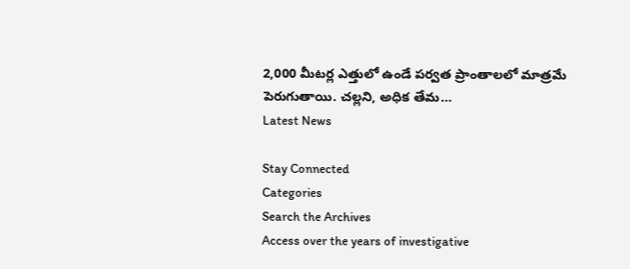2,000 మీటర్ల ఎత్తులో ఉండే పర్వత ప్రాంతాలలో మాత్రమే పెరుగుతాయి. చల్లని, అధిక తేమ…
Latest News

Stay Connected
Categories
Search the Archives
Access over the years of investigative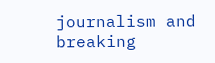journalism and breaking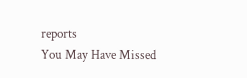reports
You May Have Missed